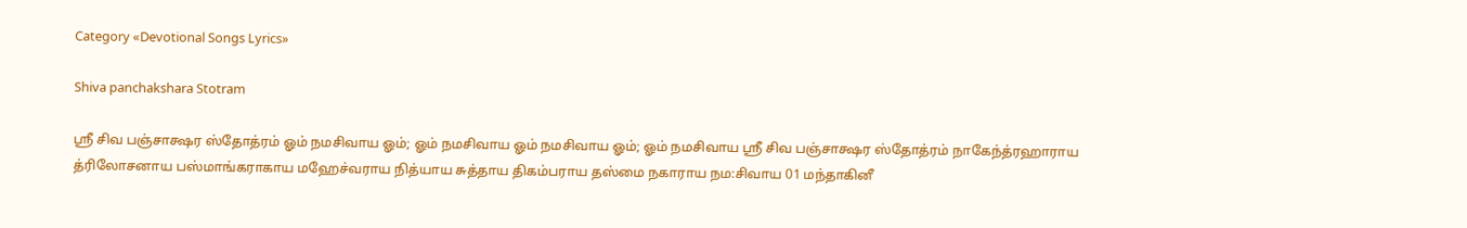Category «Devotional Songs Lyrics»

Shiva panchakshara Stotram

ஸ்ரீ சிவ பஞ்சாக்ஷர ஸ்தோத்ரம் ஓம் நமசிவாய ஓம்; ஓம் நமசிவாய ஓம் நமசிவாய ஓம்; ஓம் நமசிவாய ஸ்ரீ சிவ பஞ்சாக்ஷர ஸ்தோத்ரம் நாகேந்த்ரஹாராய த்ரிலோசனாய பஸ்மாங்கராகாய மஹேச்வராய நித்யாய சுத்தாய திகம்பராய தஸ்மை நகாராய நம:சிவாய 01 மந்தாகினீ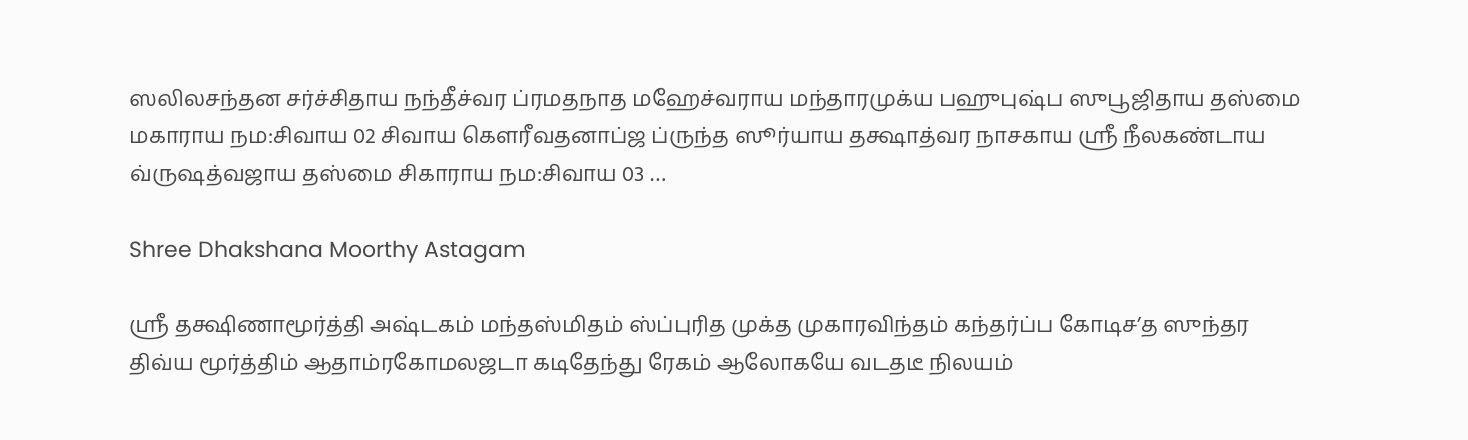ஸலிலசந்தன சர்ச்சிதாய நந்தீச்வர ப்ரமதநாத மஹேச்வராய மந்தாரமுக்ய பஹுபுஷ்ப ஸுபூஜிதாய தஸ்மை மகாராய நம:சிவாய 02 சிவாய கௌரீவதனாப்ஜ ப்ருந்த ஸூர்யாய தக்ஷாத்வர நாசகாய ஸ்ரீ நீலகண்டாய வ்ருஷத்வஜாய தஸ்மை சிகாராய நம:சிவாய 03 …

Shree Dhakshana Moorthy Astagam

ஸ்ரீ தக்ஷிணாமூர்த்தி அஷ்டகம் மந்தஸ்மிதம் ஸ்ப்புரித முக்த முகாரவிந்தம் கந்தர்ப்ப கோடிச’த ஸுந்தர திவ்ய மூர்த்திம் ஆதாம்ரகோமலஜடா கடிதேந்து ரேகம் ஆலோகயே வடதடீ நிலயம்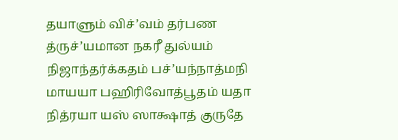தயாளும்‍‍‍‍‍‍‍‍‍‍‍ விச்’வம் தர்பண த்ருச்’யமான நகரீ துல்யம் நிஜாந்தர்க்கதம் பச்’யந்நாத்மநி மாயயா பஹிரிவோத்பூதம் யதா நித்ரயா யஸ் ஸாக்ஷாத் குருதே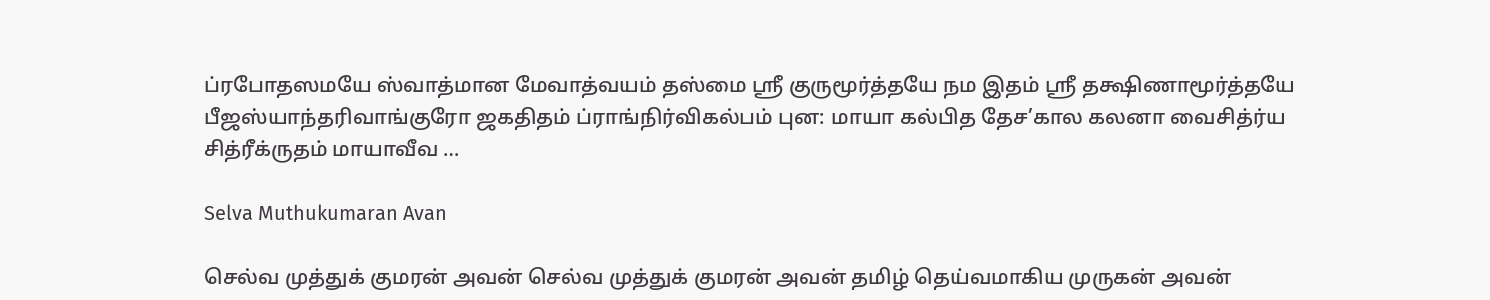ப்ரபோதஸமயே ஸ்வாத்மான மேவாத்வயம் தஸ்மை ஸ்ரீ குருமூர்த்தயே நம இதம் ஸ்ரீ தக்ஷிணாமூர்த்தயே   பீஜஸ்யாந்தரிவாங்குரோ ஜகதிதம் ப்ராங்நிர்விகல்பம் புன: மாயா கல்பித தேச’கால கலனா வைசித்ர்ய சித்ரீக்ருதம் மாயாவீவ …

Selva Muthukumaran Avan

செல்வ‌ முத்துக் குமரன் அவன் செல்வ முத்துக் குமரன் அவன் தமிழ் தெய்வமாகிய முருகன் அவன்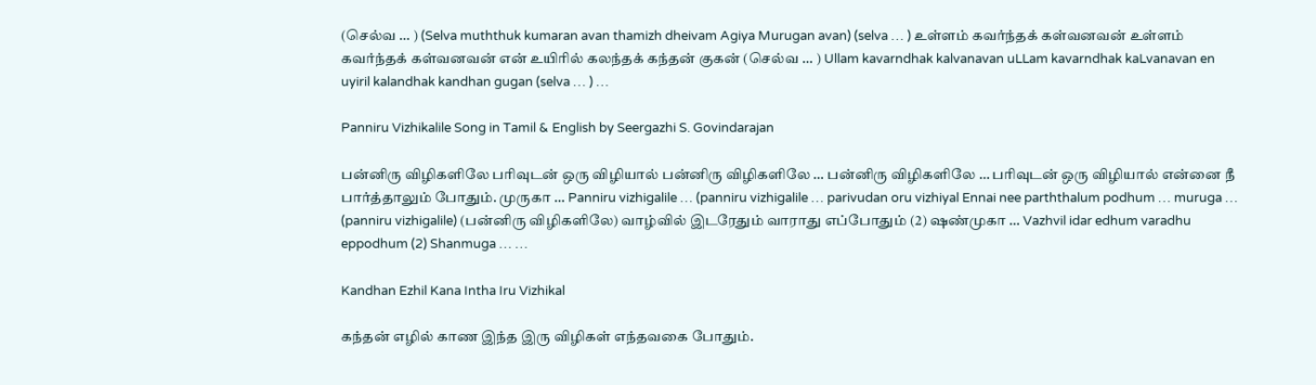(செல்வ … ) (Selva muththuk kumaran avan thamizh dheivam Agiya Murugan avan) (selva … ) உள்ளம் கவர்ந்தக் கள்வனவன் உள்ளம் கவர்ந்தக் கள்வனவன் என் உயிரில் கலந்தக் கந்தன் குகன் (செல்வ … ) Ullam kavarndhak kalvanavan uLLam kavarndhak kaLvanavan en uyiril kalandhak kandhan gugan (selva … ) …

Panniru Vizhikalile Song in Tamil & English by Seergazhi S. Govindarajan

பன்னிரு விழிகளிலே பரிவுடன் ஒரு விழியால் பன்னிரு விழிகளிலே … பன்னிரு விழிகளிலே … பரிவுடன் ஒரு விழியால் என்னை நீ பார்த்தாலும் போதும். முருகா … Panniru vizhigalile … (panniru vizhigalile … parivudan oru vizhiyal Ennai nee parththalum podhum … muruga … (panniru vizhigalile) (பன்னிரு விழிகளிலே) வாழ்வில் இடரேதும் வாராது எப்போதும் (2) ஷண்முகா … Vazhvil idar edhum varadhu eppodhum (2) Shanmuga … …

Kandhan Ezhil Kana Intha Iru Vizhikal

கந்தன் எழில் காண இந்த இரு விழிகள் எந்தவகை போதும்.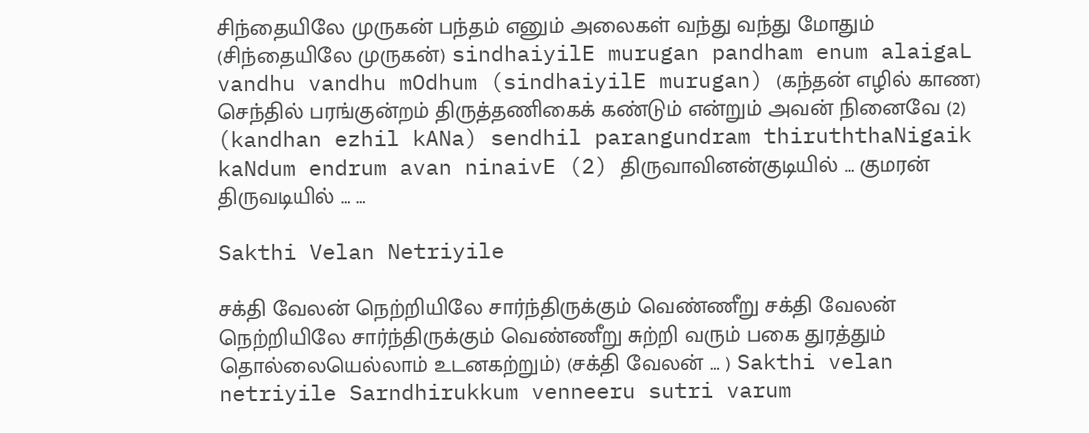சிந்தையிலே முருகன் பந்தம் எனும் அலைகள் வந்து வந்து மோதும் (சிந்தையிலே முருகன்) sindhaiyilE murugan pandham enum alaigaL vandhu vandhu mOdhum (sindhaiyilE murugan) (கந்தன் எழில் காண) செந்தில் பரங்குன்றம் திருத்தணிகைக் கண்டும் என்றும் அவன் நினைவே (2) (kandhan ezhil kANa) sendhil parangundram thiruththaNigaik kaNdum endrum avan ninaivE (2) திருவாவினன்குடியில் … குமரன் திருவடியில் … …

Sakthi Velan Netriyile

சக்தி வேலன் நெற்றியிலே சார்ந்திருக்கும் வெண்ணீறு சக்தி வேலன் நெற்றியிலே சார்ந்திருக்கும் வெண்ணீறு சுற்றி வரும் பகை துரத்தும் தொல்லையெல்லாம் உடனகற்றும்) (சக்தி வேலன் … ) Sakthi velan netriyile Sarndhirukkum venneeru sutri varum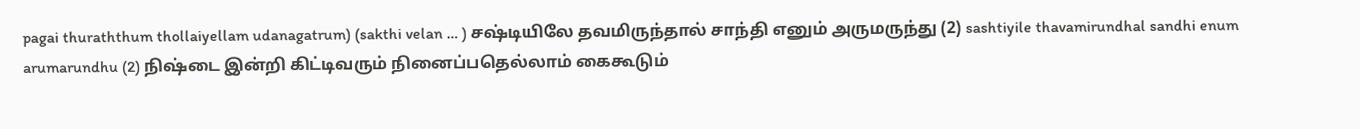pagai thuraththum thollaiyellam udanagatrum) (sakthi velan … ) சஷ்டியிலே தவமிருந்தால் சாந்தி எனும் அருமருந்து (2) sashtiyile thavamirundhal sandhi enum arumarundhu (2) நிஷ்டை இன்றி கிட்டிவரும் நினைப்பதெல்லாம் கைகூடும்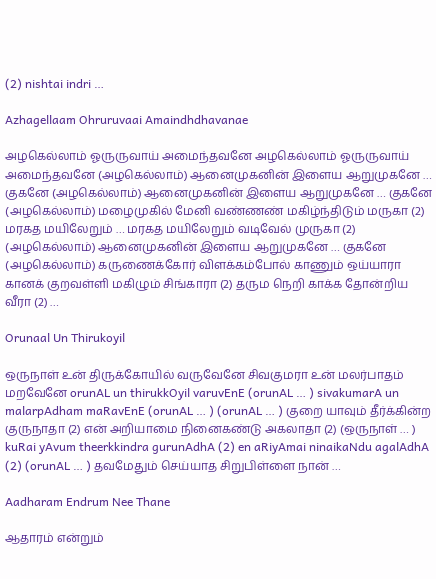(2) nishtai indri …

Azhagellaam Ohruruvaai Amaindhdhavanae

அழகெல்லாம் ஓருருவாய் அமைந்தவனே அழகெல்லாம் ஓருருவாய் அமைந்தவனே (அழகெல்லாம்) ஆனைமுகனின் இளைய ஆறுமுகனே … குகனே (அழகெல்லாம்) ஆனைமுகனின் இளைய ஆறுமுகனே … குகனே (அழகெல்லாம்) மழைமுகில் மேனி வண்ணண் மகிழ்ந்திடும் மருகா (2) மரகத மயிலேறும் … மரகத மயிலேறும் வடிவேல் முருகா (2) (அழகெல்லாம்) ஆனைமுகனின் இளைய ஆறுமுகனே … குகனே (அழகெல்லாம்) கருணைக்கோர் விளக்கம்போல் காணும் ஒய்யாரா கானக் குறவள்ளி மகிழும் சிங்காரா (2) தரும நெறி காக்க தோன்றிய வீரா (2) …

Orunaal Un Thirukoyil

ஒருநாள் உன் திருக்கோயில் வருவேனே சிவகுமரா உன் மலர்பாதம் மறவேனே orunAL un thirukkOyil varuvEnE (orunAL … ) sivakumarA un malarpAdham maRavEnE (orunAL … ) (orunAL … ) குறை யாவும் தீர்க்கின்ற குருநாதா (2) என் அறியாமை நினைகண்டு அகலாதா (2) (ஒருநாள் … ) kuRai yAvum theerkkindra gurunAdhA (2) en aRiyAmai ninaikaNdu agalAdhA (2) (orunAL … ) தவமேதும் செய்யாத சிறுபிள்ளை நான் …

Aadharam Endrum Nee Thane

ஆதாரம் என்றும்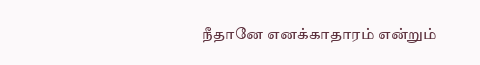நீதானே எனக்காதாரம் என்றும்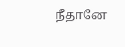நீதானே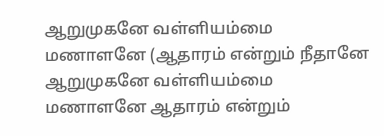ஆறுமுகனே வள்ளியம்மை மணாளனே (ஆதாரம் என்றும் நீதானே ஆறுமுகனே வள்ளியம்மை மணாளனே ஆதாரம் என்றும்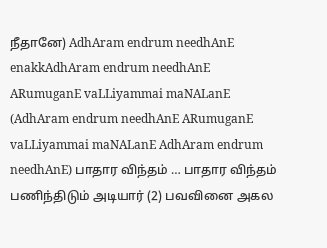நீதானே) AdhAram endrum needhAnE enakkAdhAram endrum needhAnE ARumuganE vaLLiyammai maNALanE (AdhAram endrum needhAnE ARumuganE vaLLiyammai maNALanE AdhAram endrum needhAnE) பாதார விந்தம் … பாதார விந்தம் பணிந்திடும் அடியார் (2) பவவினை அகல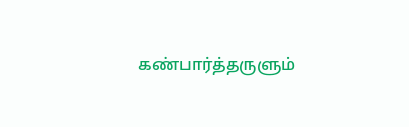கண்பார்த்தருளும்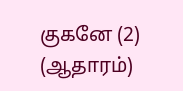குகனே (2) (ஆதாரம்)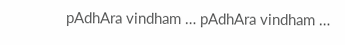pAdhAra vindham … pAdhAra vindham …